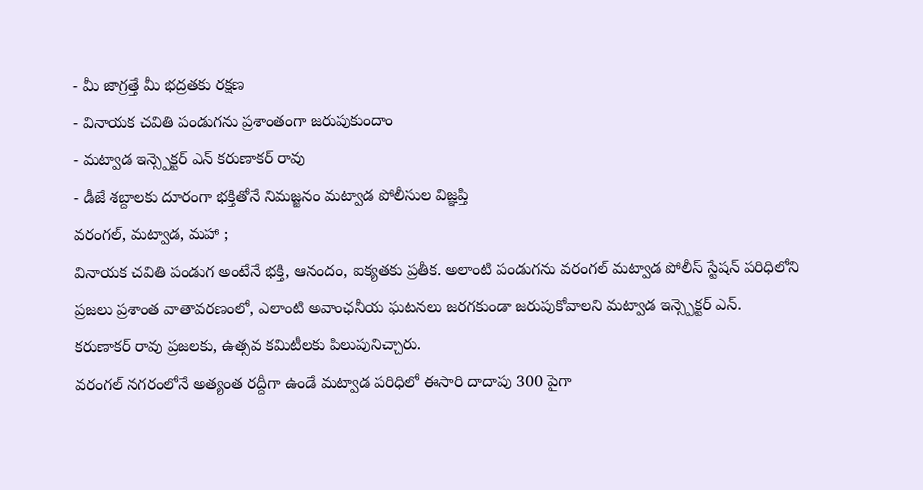- మీ జాగ్రత్తే మీ భద్రతకు రక్షణ
- వినాయక చవితి పండుగను ప్రశాంతంగా జరుపుకుందాం
- మట్వాడ ఇన్స్పెక్టర్ ఎన్ కరుణాకర్ రావు
- డీజే శబ్దాలకు దూరంగా భక్తితోనే నిమజ్జనం మట్వాడ పోలీసుల విజ్ఞప్తి
వరంగల్, మట్వాడ, మహా ;
వినాయక చవితి పండుగ అంటేనే భక్తి, ఆనందం, ఐక్యతకు ప్రతీక. అలాంటి పండుగను వరంగల్ మట్వాడ పోలీస్ స్టేషన్ పరిధిలోని ప్రజలు ప్రశాంత వాతావరణంలో, ఎలాంటి అవాంఛనీయ ఘటనలు జరగకుండా జరుపుకోవాలని మట్వాడ ఇన్స్పెక్టర్ ఎన్. కరుణాకర్ రావు ప్రజలకు, ఉత్సవ కమిటీలకు పిలుపునిచ్చారు.
వరంగల్ నగరంలోనే అత్యంత రద్దీగా ఉండే మట్వాడ పరిధిలో ఈసారి దాదాపు 300 పైగా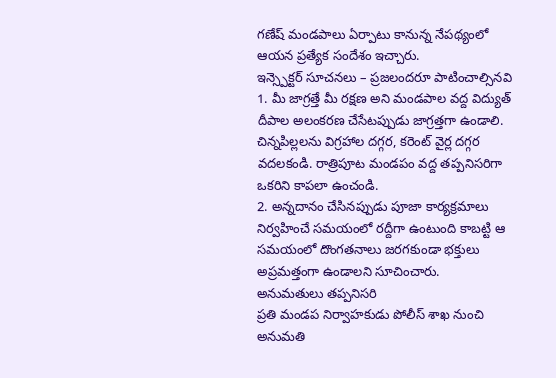గణేష్ మండపాలు ఏర్పాటు కానున్న నేపథ్యంలో ఆయన ప్రత్యేక సందేశం ఇచ్చారు.
ఇన్స్పెక్టర్ సూచనలు – ప్రజలందరూ పాటించాల్సినవి
1. మీ జాగ్రత్తే మీ రక్షణ అని మండపాల వద్ద విద్యుత్ దీపాల అలంకరణ చేసేటప్పుడు జాగ్రత్తగా ఉండాలి. చిన్నపిల్లలను విగ్రహాల దగ్గర, కరెంట్ వైర్ల దగ్గర వదలకండి. రాత్రిపూట మండపం వద్ద తప్పనిసరిగా ఒకరిని కాపలా ఉంచండి.
2. అన్నదానం చేసినప్పుడు పూజా కార్యక్రమాలు నిర్వహించే సమయంలో రద్దీగా ఉంటుంది కాబట్టి ఆ సమయంలో దొంగతనాలు జరగకుండా భక్తులు అప్రమత్తంగా ఉండాలని సూచించారు.
అనుమతులు తప్పనిసరి
ప్రతి మండప నిర్వాహకుడు పోలీస్ శాఖ నుంచి అనుమతి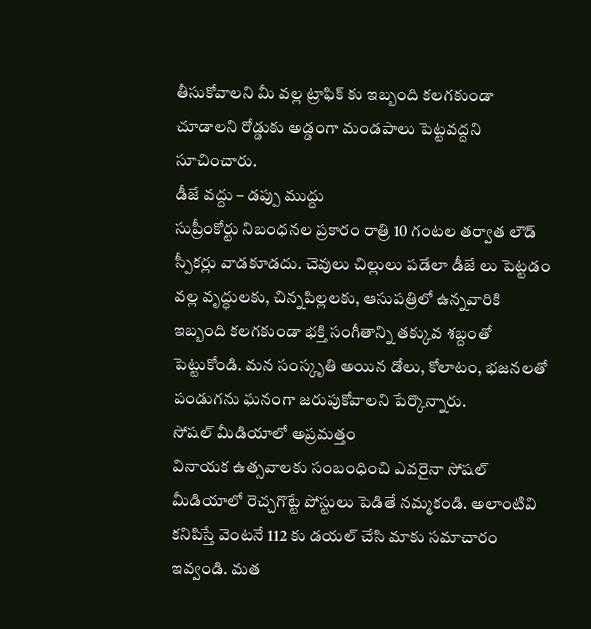తీసుకోవాలని మీ వల్ల ట్రాఫిక్ కు ఇబ్బంది కలగకుండా చూడాలని రోడ్డుకు అడ్డంగా మండపాలు పెట్టవద్దని సూచించారు.
డీజే వద్దు – డప్పు ముద్దు
సుప్రీంకోర్టు నిబంధనల ప్రకారం రాత్రి 10 గంటల తర్వాత లౌడ్ స్పీకర్లు వాడకూడదు. చెవులు చిల్లులు పడేలా డీజే లు పెట్టడం వల్ల వృద్ధులకు, చిన్నపిల్లలకు, ఆసుపత్రిలో ఉన్నవారికి ఇబ్బంది కలగకుండా భక్తి సంగీతాన్ని తక్కువ శబ్దంతో పెట్టుకోండి. మన సంస్కృతి అయిన డోలు, కోలాటం, భజనలతో పండుగను ఘనంగా జరుపుకోవాలని పేర్కొన్నారు.
సోషల్ మీడియాలో అప్రమత్తం
వినాయక ఉత్సవాలకు సంబంధించి ఎవరైనా సోషల్ మీడియాలో రెచ్చగొట్టే పోస్టులు పెడితే నమ్మకండి. అలాంటివి కనిపిస్తే వెంటనే 112 కు డయల్ చేసి మాకు సమాచారం ఇవ్వండి. మత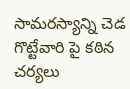సామరస్యాన్ని చెడ గొట్టేవారి పై కఠిన చర్యలు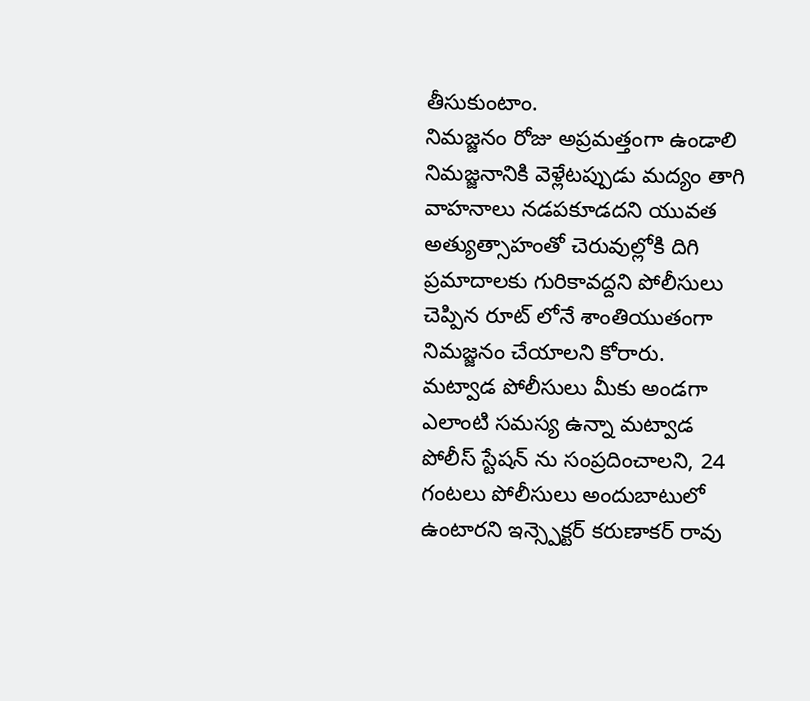తీసుకుంటాం.
నిమజ్జనం రోజు అప్రమత్తంగా ఉండాలి
నిమజ్జనానికి వెళ్లేటప్పుడు మద్యం తాగి వాహనాలు నడపకూడదని యువత అత్యుత్సాహంతో చెరువుల్లోకి దిగి ప్రమాదాలకు గురికావద్దని పోలీసులు చెప్పిన రూట్ లోనే శాంతియుతంగా నిమజ్జనం చేయాలని కోరారు.
మట్వాడ పోలీసులు మీకు అండగా
ఎలాంటి సమస్య ఉన్నా మట్వాడ పోలీస్ స్టేషన్ ను సంప్రదించాలని, 24 గంటలు పోలీసులు అందుబాటులో ఉంటారని ఇన్స్పెక్టర్ కరుణాకర్ రావు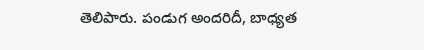తెలిపారు. పండుగ అందరిదీ, బాధ్యత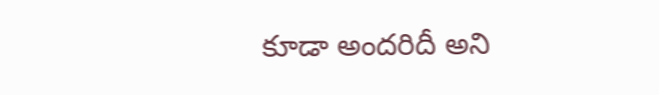కూడా అందరిదీ అని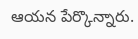ఆయన పేర్కొన్నారు.